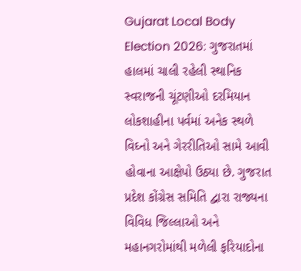Gujarat Local Body Election 2026: ગુજરાતમાં હાલમાં ચાલી રહેલી સ્થાનિક સ્વરાજની ચૂંટણીઓ દરમિયાન લોકશાહીના પર્વમાં અનેક સ્થળે વિઘ્નો અને ગેરરીતિઓ સામે આવી હોવાના આક્ષેપો ઉઠ્યા છે. ગુજરાત પ્રદેશ કોંગ્રેસ સમિતિ દ્વારા રાજ્યના વિવિધ જિલ્લાઓ અને મહાનગરોમાંથી મળેલી ફરિયાદોના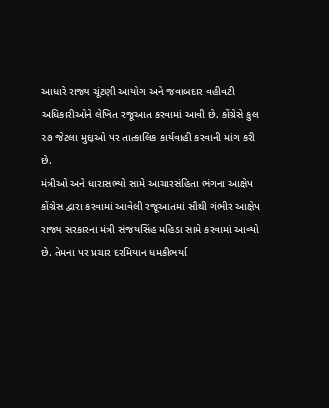આધારે રાજ્ય ચૂંટણી આયોગ અને જવાબદાર વહીવટી અધિકારીઓને લેખિત રજૂઆત કરવામાં આવી છે. કોંગ્રેસે કુલ ૨૭ જેટલા મુદ્દાઓ પર તાત્કાલિક કાર્યવાહી કરવાની માંગ કરી છે.
મંત્રીઓ અને ધારાસભ્યો સામે આચારસંહિતા ભંગના આક્ષેપ
કોંગ્રેસ દ્વારા કરવામાં આવેલી રજૂઆતમાં સૌથી ગંભીર આક્ષેપ રાજ્ય સરકારના મંત્રી સંજયસિંહ મહિડા સામે કરવામાં આવ્યો છે. તેમના પર પ્રચાર દરમિયાન ધમકીભર્યા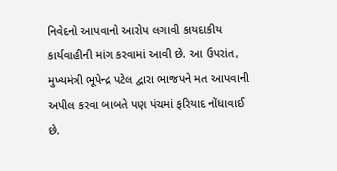નિવેદનો આપવાનો આરોપ લગાવી કાયદાકીય કાર્યવાહીની માંગ કરવામાં આવી છે. આ ઉપરાંત, મુખ્યમંત્રી ભૂપેન્દ્ર પટેલ દ્વારા ભાજપને મત આપવાની અપીલ કરવા બાબતે પણ પંચમાં ફરિયાદ નોંધાવાઈ છે.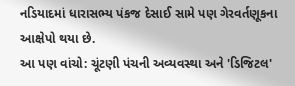નડિયાદમાં ધારાસભ્ય પંકજ દેસાઈ સામે પણ ગેરવર્તણૂકના આક્ષેપો થયા છે.
આ પણ વાંચો: ચૂંટણી પંચની અવ્યવસ્થા અને 'ડિજિટલ'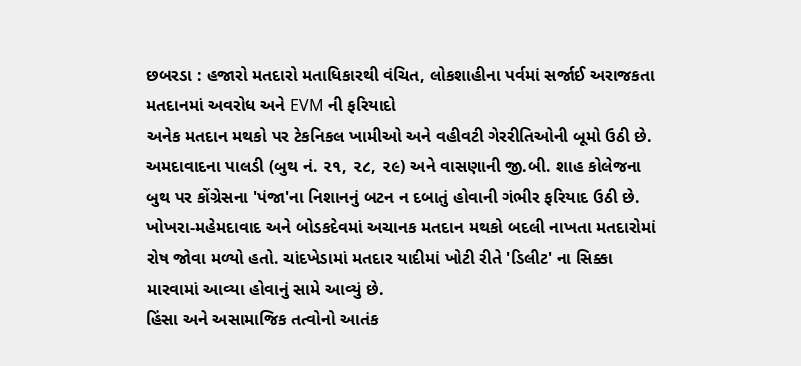છબરડા : હજારો મતદારો મતાધિકારથી વંચિત, લોકશાહીના પર્વમાં સર્જાઈ અરાજકતા
મતદાનમાં અવરોધ અને EVM ની ફરિયાદો
અનેક મતદાન મથકો પર ટેકનિકલ ખામીઓ અને વહીવટી ગેરરીતિઓની બૂમો ઉઠી છે. અમદાવાદના પાલડી (બુથ નં. ૨૧, ૨૮, ૨૯) અને વાસણાની જી.બી. શાહ કોલેજના બુથ પર કોંગ્રેસના 'પંજા'ના નિશાનનું બટન ન દબાતું હોવાની ગંભીર ફરિયાદ ઉઠી છે. ખોખરા-મહેમદાવાદ અને બોડકદેવમાં અચાનક મતદાન મથકો બદલી નાખતા મતદારોમાં રોષ જોવા મળ્યો હતો. ચાંદખેડામાં મતદાર યાદીમાં ખોટી રીતે 'ડિલીટ' ના સિક્કા મારવામાં આવ્યા હોવાનું સામે આવ્યું છે.
હિંસા અને અસામાજિક તત્વોનો આતંક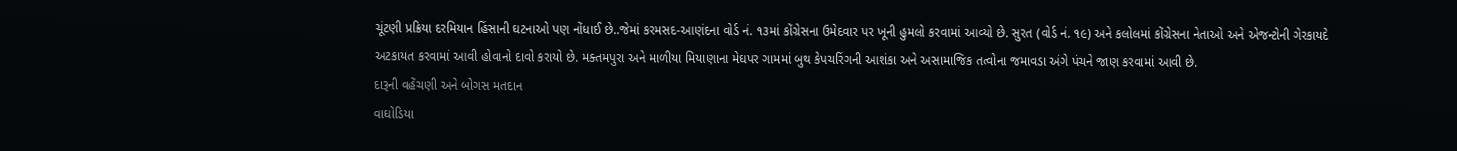ચૂંટણી પ્રક્રિયા દરમિયાન હિંસાની ઘટનાઓ પણ નોંધાઈ છે..જેમાં કરમસદ-આણંદના વોર્ડ નં. ૧૩માં કોંગ્રેસના ઉમેદવાર પર ખૂની હુમલો કરવામાં આવ્યો છે. સુરત (વોર્ડ નં. ૧૯) અને કલોલમાં કોંગ્રેસના નેતાઓ અને એજન્ટોની ગેરકાયદે અટકાયત કરવામાં આવી હોવાનો દાવો કરાયો છે. મક્તમપુરા અને માળીયા મિયાણાના મેઘપર ગામમાં બુથ કેપચરિંગની આશંકા અને અસામાજિક તત્વોના જમાવડા અંગે પંચને જાણ કરવામાં આવી છે.
દારૂની વહેંચણી અને બોગસ મતદાન
વાઘોડિયા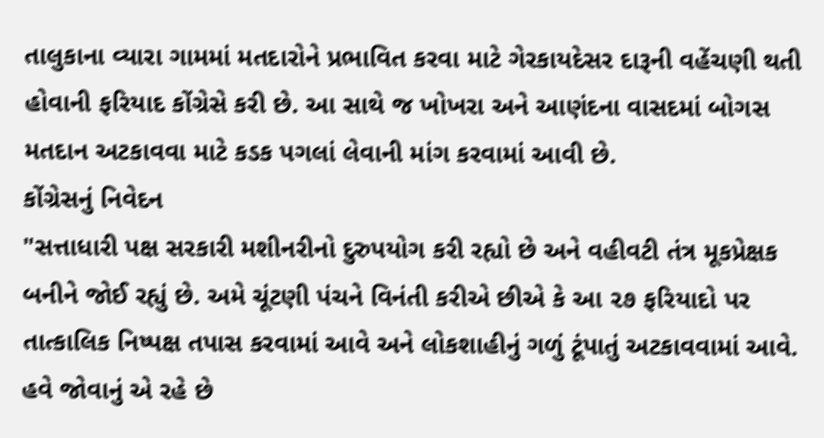તાલુકાના વ્યારા ગામમાં મતદારોને પ્રભાવિત કરવા માટે ગેરકાયદેસર દારૂની વહેંચણી થતી હોવાની ફરિયાદ કોંગ્રેસે કરી છે. આ સાથે જ ખોખરા અને આણંદના વાસદમાં બોગસ મતદાન અટકાવવા માટે કડક પગલાં લેવાની માંગ કરવામાં આવી છે.
કોંગ્રેસનું નિવેદન
"સત્તાધારી પક્ષ સરકારી મશીનરીનો દુરુપયોગ કરી રહ્યો છે અને વહીવટી તંત્ર મૂકપ્રેક્ષક બનીને જોઈ રહ્યું છે. અમે ચૂંટણી પંચને વિનંતી કરીએ છીએ કે આ ૨૭ ફરિયાદો પર તાત્કાલિક નિષ્પક્ષ તપાસ કરવામાં આવે અને લોકશાહીનું ગળું ટૂંપાતું અટકાવવામાં આવે. હવે જોવાનું એ રહે છે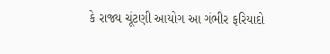કે રાજ્ય ચૂંટણી આયોગ આ ગંભીર ફરિયાદો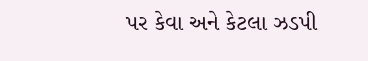પર કેવા અને કેટલા ઝડપી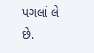પગલાં લે છે.